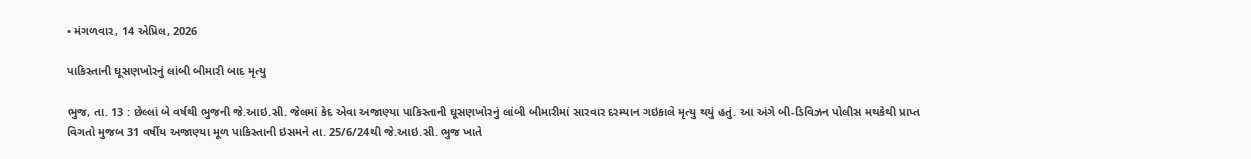• મંગળવાર, 14 એપ્રિલ, 2026

પાકિસ્તાની ઘૂસણખોરનું લાંબી બીમારી બાદ મૃત્યુ

ભુજ, તા. 13 : છેલ્લાં બે વર્ષથી ભુજની જે.આઇ.સી. જેલમાં કેદ એવા અજાણ્યા પાકિસ્તાની ઘૂસણખોરનું લાંબી બીમારીમાં સારવાર દરમ્યાન ગઇકાલે મૃત્યુ થયું હતું. આ અંગે બી-ડિવિઝન પોલીસ મથકેથી પ્રાપ્ત વિગતો મુજબ 31 વર્ષીય અજાણ્યા મૂળ પાકિસ્તાની ઇસમને તા. 25/6/24થી જે.આઇ.સી. ભુજ ખાતે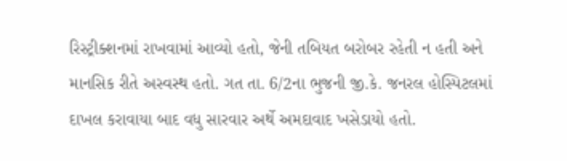રિસ્ટ્રીક્શનમાં રાખવામાં આવ્યો હતો, જેની તબિયત બરોબર રહેતી ન હતી અને માનસિક રીતે અસ્વસ્થ હતો. ગત તા. 6/2ના ભુજની જી.કે. જનરલ હોસ્પિટલમાં દાખલ કરાવાયા બાદ વધુ સારવાર અર્થે અમદાવાદ ખસેડાયો હતો.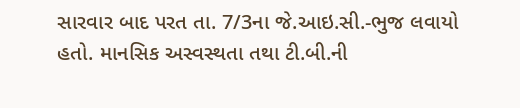સારવાર બાદ પરત તા. 7/3ના જે.આઇ.સી.-ભુજ લવાયો હતો. માનસિક અસ્વસ્થતા તથા ટી.બી.ની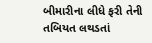બીમારીના લીધે ફરી તેની તબિયત લથડતાં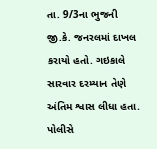તા. 9/3ના ભુજની જી.કે. જનરલમાં દાખલ કરાયો હતો. ગઇકાલે સારવાર દરમ્યાન તેણે અંતિમ શ્વાસ લીધા હતા. પોલીસે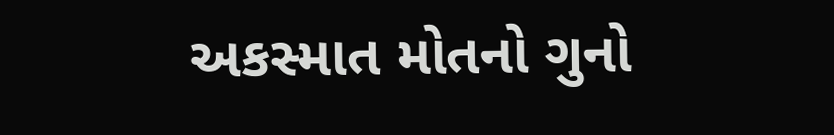અકસ્માત મોતનો ગુનો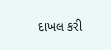દાખલ કરી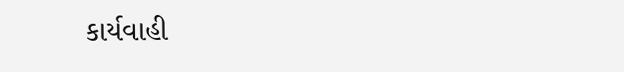કાર્યવાહી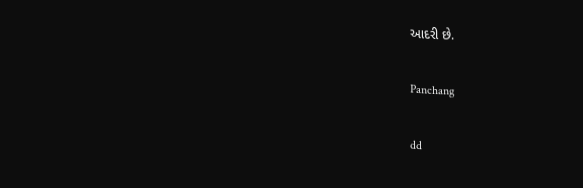આદરી છે.

Panchang

dd